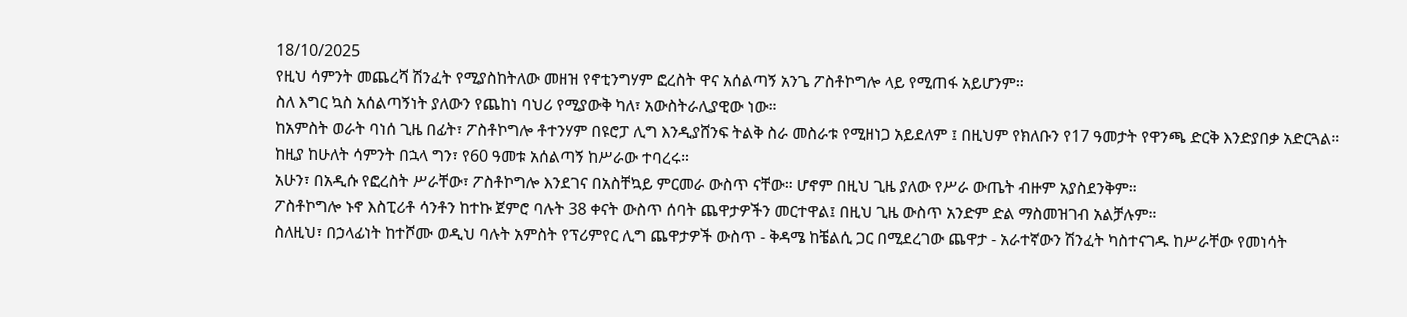18/10/2025
የዚህ ሳምንት መጨረሻ ሽንፈት የሚያስከትለው መዘዝ የኖቲንግሃም ፎረስት ዋና አሰልጣኝ አንጌ ፖስቶኮግሎ ላይ የሚጠፋ አይሆንም።
ስለ እግር ኳስ አሰልጣኝነት ያለውን የጨከነ ባህሪ የሚያውቅ ካለ፣ አውስትራሊያዊው ነው።
ከአምስት ወራት ባነሰ ጊዜ በፊት፣ ፖስቶኮግሎ ቶተንሃም በዩሮፓ ሊግ እንዲያሸንፍ ትልቅ ስራ መስራቱ የሚዘነጋ አይደለም ፤ በዚህም የክለቡን የ17 ዓመታት የዋንጫ ድርቅ እንድያበቃ አድርጓል።
ከዚያ ከሁለት ሳምንት በኋላ ግን፣ የ60 ዓመቱ አሰልጣኝ ከሥራው ተባረሩ።
አሁን፣ በአዲሱ የፎረስት ሥራቸው፣ ፖስቶኮግሎ እንደገና በአስቸኳይ ምርመራ ውስጥ ናቸው። ሆኖም በዚህ ጊዜ ያለው የሥራ ውጤት ብዙም አያስደንቅም።
ፖስቶኮግሎ ኑኖ እስፒሪቶ ሳንቶን ከተኩ ጀምሮ ባሉት 38 ቀናት ውስጥ ሰባት ጨዋታዎችን መርተዋል፤ በዚህ ጊዜ ውስጥ አንድም ድል ማስመዝገብ አልቻሉም።
ስለዚህ፣ በኃላፊነት ከተሾሙ ወዲህ ባሉት አምስት የፕሪምየር ሊግ ጨዋታዎች ውስጥ - ቅዳሜ ከቼልሲ ጋር በሚደረገው ጨዋታ - አራተኛውን ሽንፈት ካስተናገዱ ከሥራቸው የመነሳት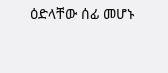ዕድላቸው ሰፊ መሆኑ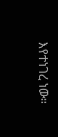እየተነገረ ነው።